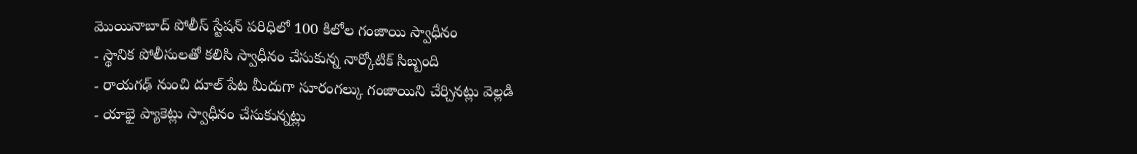మొయినాబాద్ పోలీస్ స్టేషన్ పరిధిలో 100 కిలోల గంజాయి స్వాధీనం
- స్థానిక పోలీసులతో కలిసి స్వాధీనం చేసుకున్న నార్కోటిక్ సిబ్బంది
- రాయగఢ్ నుంచి దూల్ పేట మీదుగా సూరంగల్కు గంజాయిని చేర్చినట్లు వెల్లడి
- యాభై ప్యాకెట్లు స్వాధీనం చేసుకున్నట్లు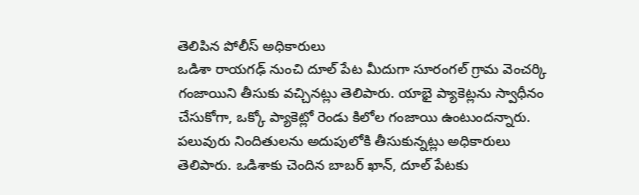తెలిపిన పోలీస్ అధికారులు
ఒడిశా రాయగఢ్ నుంచి దూల్ పేట మీదుగా సూరంగల్ గ్రామ వెంచర్కి గంజాయిని తీసుకు వచ్చినట్లు తెలిపారు. యాభై ప్యాకెట్లను స్వాధీనం చేసుకోగా, ఒక్కో ప్యాకెట్లో రెండు కిలోల గంజాయి ఉంటుందన్నారు. పలువురు నిందితులను అదుపులోకి తీసుకున్నట్లు అధికారులు తెలిపారు. ఒడిశాకు చెందిన బాబర్ ఖాన్, దూల్ పేటకు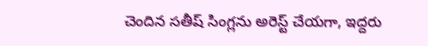చెందిన సతీష్ సింగ్లను అరెస్ట్ చేయగా, ఇద్దరు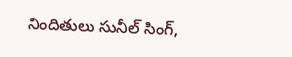నిందితులు సునీల్ సింగ్,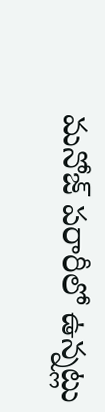మనోజ్ పరారీలో ఉన్నట్లు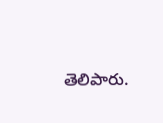తెలిపారు.